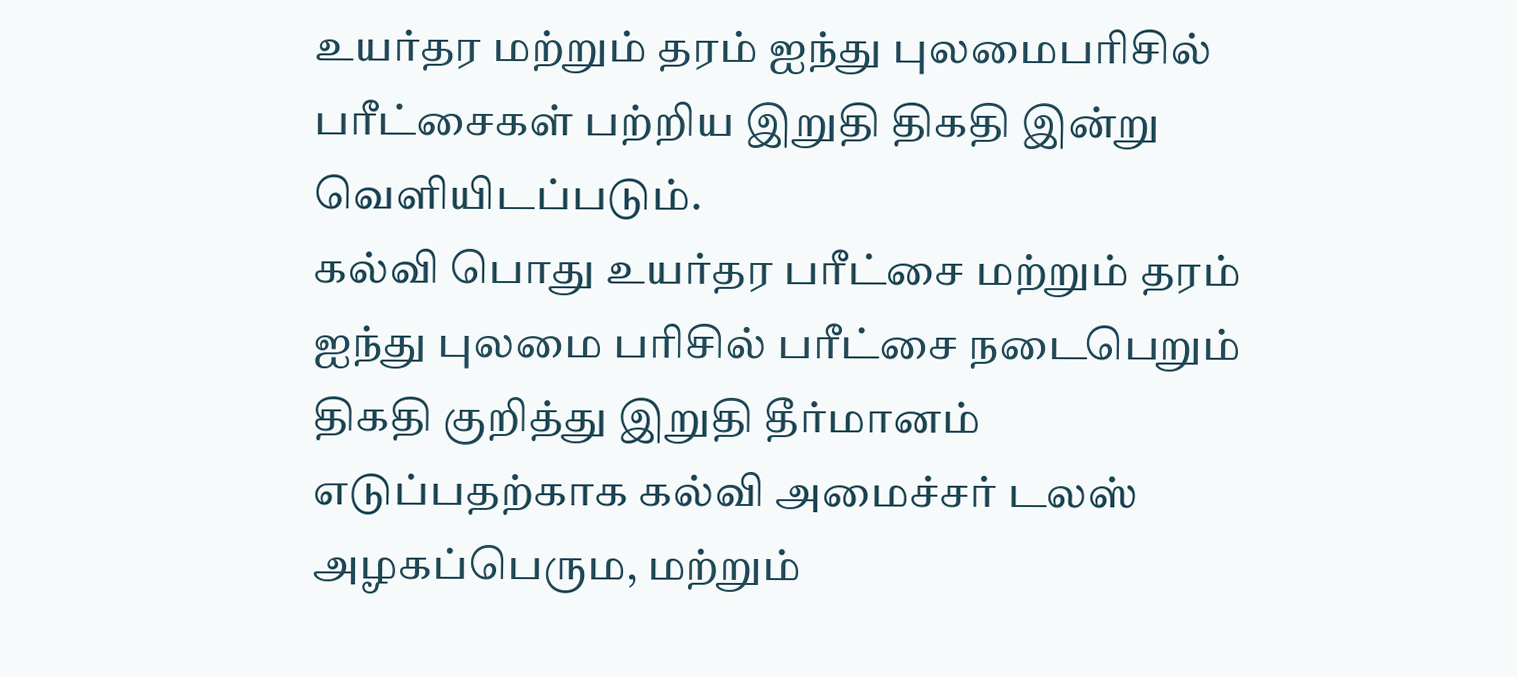உயர்தர மற்றும் தரம் ஐந்து புலமைபரிசில் பரீட்சைகள் பற்றிய இறுதி திகதி இன்று வெளியிடப்படும்.
கல்வி பொது உயர்தர பரீட்சை மற்றும் தரம் ஐந்து புலமை பரிசில் பரீட்சை நடைபெறும் திகதி குறித்து இறுதி தீர்மானம் எடுப்பதற்காக கல்வி அமைச்சர் டலஸ் அழகப்பெரும, மற்றும்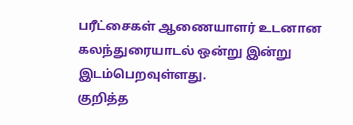பரீட்சைகள் ஆணையாளர் உடனான கலந்துரையாடல் ஒன்று இன்று இடம்பெறவுள்ளது.
குறித்த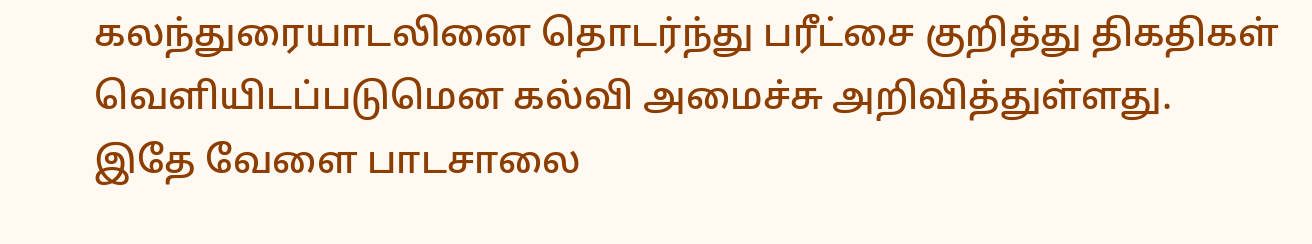கலந்துரையாடலினை தொடர்ந்து பரீட்சை குறித்து திகதிகள் வெளியிடப்படுமென கல்வி அமைச்சு அறிவித்துள்ளது.
இதே வேளை பாடசாலை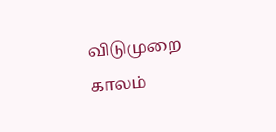விடுமுறை காலம்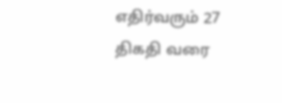எதிர்வரும் 27 திகதி வரை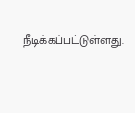நீடிக்கப்பட்டுள்ளது.